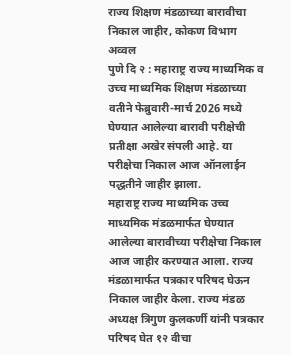राज्य शिक्षण मंडळाच्या बारावीचा निकाल जाहीर, कोकण विभाग अव्वल
पुणे दि २ : महाराष्ट्र राज्य माध्यमिक व उच्च माध्यमिक शिक्षण मंडळाच्या वतीने फेब्रुवारी-मार्च 2026 मध्ये घेण्यात आलेल्या बारावी परीक्षेची प्रतीक्षा अखेर संपली आहे. या परीक्षेचा निकाल आज ऑनलाईन पद्धतीने जाहीर झाला.
महाराष्ट्र राज्य माध्यमिक उच्च माध्यमिक मंडळमार्फत घेण्यात आलेल्या बारावीच्या परीक्षेचा निकाल आज जाहीर करण्यात आला. राज्य मंडळामार्फत पत्रकार परिषद घेऊन निकाल जाहीर केला. राज्य मंडळ अध्यक्ष त्रिगुण कुलकर्णी यांनी पत्रकार परिषद घेत १२ वीचा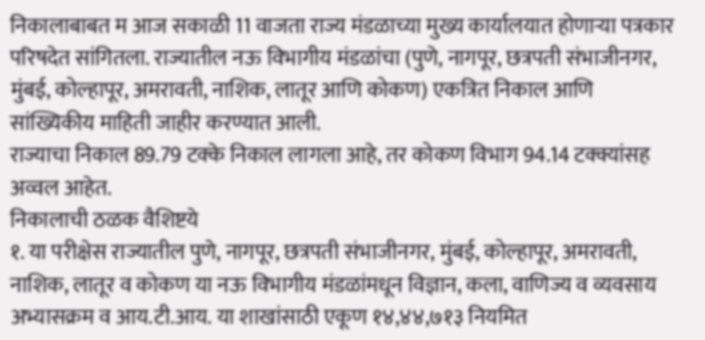निकालाबाबत म आज सकाळी 11 वाजता राज्य मंडळाच्या मुख्य कार्यालयात होणाऱ्या पत्रकार परिषदेत सांगितला. राज्यातील नऊ विभागीय मंडळांचा (पुणे, नागपूर, छत्रपती संभाजीनगर, मुंबई, कोल्हापूर, अमरावती, नाशिक, लातूर आणि कोकण) एकत्रित निकाल आणि सांख्यिकीय माहिती जाहीर करण्यात आली.
राज्याचा निकाल 89.79 टक्के निकाल लागला आहे, तर कोकण विभाग 94.14 टक्क्यांसह अव्वल आहेत.
निकालाची ठळक वैशिष्टये
१. या परीक्षेस राज्यातील पुणे, नागपूर, छत्रपती संभाजीनगर, मुंबई, कोल्हापूर, अमरावती, नाशिक, लातूर व कोकण या नऊ विभागीय मंडळांमधून विज्ञान, कला, वाणिज्य व व्यवसाय अभ्यासक्रम व आय.टी.आय. या शाखांसाठी एकूण १४,४४,७१३ नियमित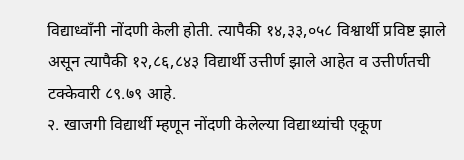विद्याध्वाँनी नोंदणी केली होती. त्यापैकी १४,३३,०५८ विश्वार्थी प्रविष्ट झाले असून त्यापैकी १२,८६,८४३ विद्यार्थी उत्तीर्ण झाले आहेत व उत्तीर्णतची टक्केवारी ८९.७९ आहे.
२. खाजगी विद्यार्थी म्हणून नोंदणी केलेल्या विद्याथ्यांची एकूण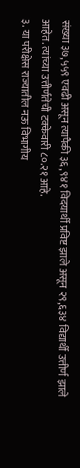संख्या ३७,५५९ एवढी असून त्यापैकी ३६,९४१ विदयार्थी प्रविष्ट झाले असून २९,६३४ विद्यार्थी उत्तीर्ण झाले आहेत. त्यांच्या उत्तीर्णतेची टक्केवारी ८०.२१ आहे.
३. या परीक्षेस राज्यातील नऊ विभागीय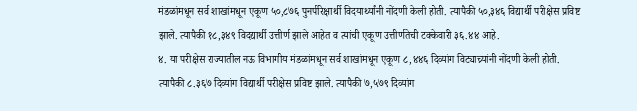मंडळांमधून सर्व शाखांमधून एकूण ५०,८७६ पुनर्परिक्षार्थी विदयार्थ्यांनी नोंदणी केली होती. त्यापैकी ५०,३४६ विद्यार्थी परीक्षेस प्रविष्ट झाले. त्यापैकी १८,३४९ विदद्यार्थी उत्तीर्ण झाले आहेत व त्यांची एकूण उत्तीर्णतेची टक्केवारी ३६.४४ आहे.
४. या परीक्षेस राज्यातील नऊ विभागीय मंडळांमधून सर्व शाखांमधून एकूण ८,४४६ दिव्यांग विट्याच्र्यांनी नोंदणी केली होती. त्यापैकी ८.३६७ दिव्यांग विद्यार्थी परीक्षेस प्रविष्ट झाले. त्यापैकी ७,५७९ दिव्यांग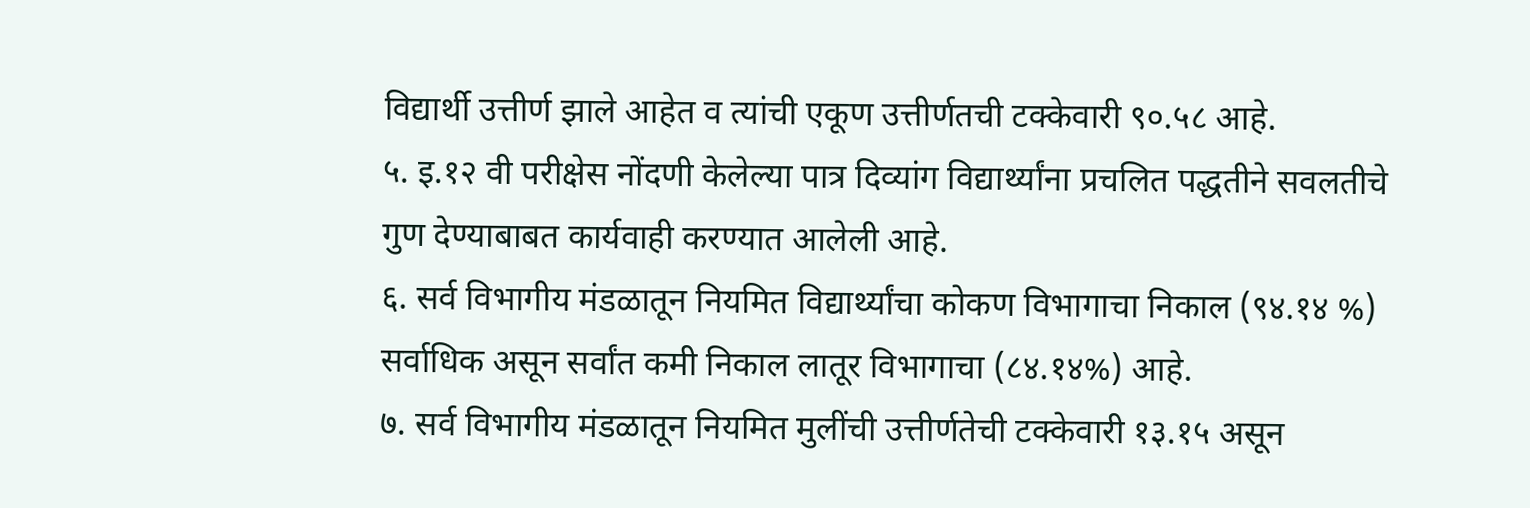विद्यार्थी उत्तीर्ण झाले आहेत व त्यांची एकूण उत्तीर्णतची टक्केवारी ९०.५८ आहे.
५. इ.१२ वी परीक्षेस नोंदणी केलेल्या पात्र दिव्यांग विद्यार्थ्यांना प्रचलित पद्धतीने सवलतीचे गुण देण्याबाबत कार्यवाही करण्यात आलेली आहे.
६. सर्व विभागीय मंडळातून नियमित विद्यार्थ्यांचा कोकण विभागाचा निकाल (९४.१४ %) सर्वाधिक असून सर्वांत कमी निकाल लातूर विभागाचा (८४.१४%) आहे.
७. सर्व विभागीय मंडळातून नियमित मुलींची उत्तीर्णतेची टक्केवारी १३.१५ असून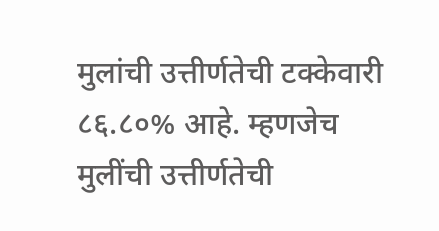मुलांची उत्तीर्णतेची टक्केवारी ८६.८०% आहे. म्हणजेच मुलींची उत्तीर्णतेची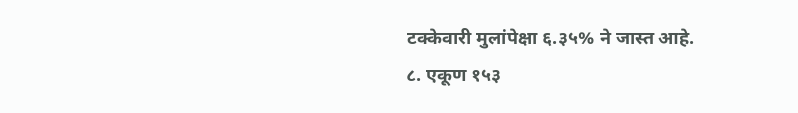टक्केवारी मुलांपेक्षा ६.३५% ने जास्त आहे.
८. एकूण १५३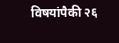विषयांपैकी २६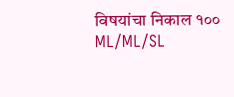विषयांचा निकाल १००
ML/ML/SL